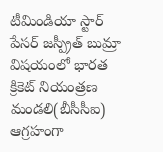టీమిండియా స్టార్ పేసర్ జస్ప్రీత్ బుమ్రా విషయంలో భారత క్రికెట్ నియంత్రణ మండలి(బీసీసీఐ) ఆగ్రహంగా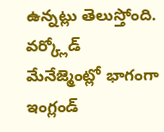ఉన్నట్లు తెలుస్తోంది. వర్క్లోడ్ మేనేజ్మెంట్లో భాగంగా ఇంగ్లండ్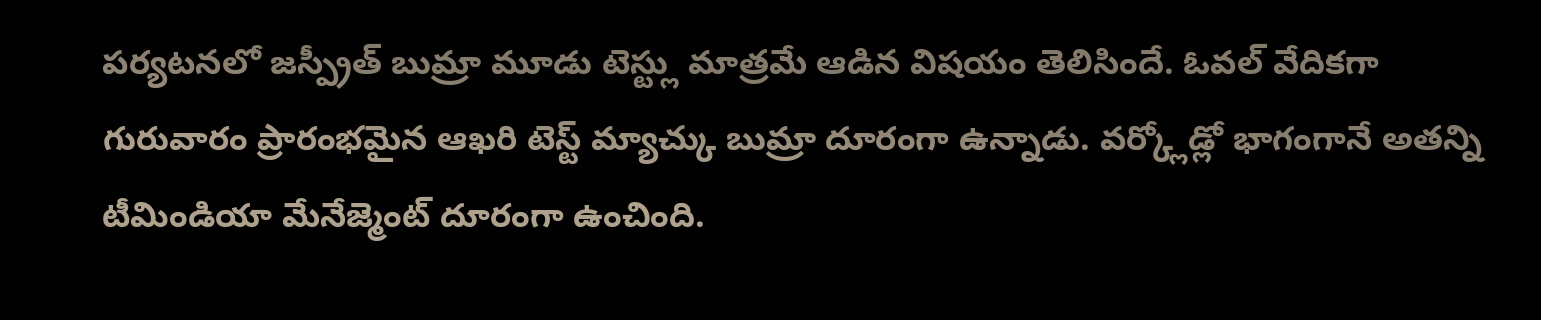పర్యటనలో జస్ప్రీత్ బుమ్రా మూడు టెస్ట్లు మాత్రమే ఆడిన విషయం తెలిసిందే. ఓవల్ వేదికగా గురువారం ప్రారంభమైన ఆఖరి టెస్ట్ మ్యాచ్కు బుమ్రా దూరంగా ఉన్నాడు. వర్క్లోడ్లో భాగంగానే అతన్ని టీమిండియా మేనేజ్మెంట్ దూరంగా ఉంచింది.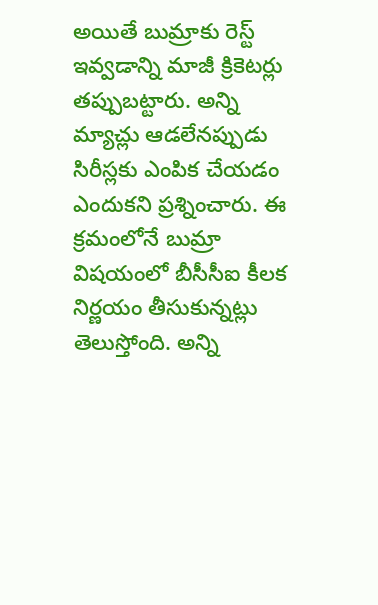అయితే బుమ్రాకు రెస్ట్ ఇవ్వడాన్ని మాజీ క్రికెటర్లు తప్పుబట్టారు. అన్ని మ్యాచ్లు ఆడలేనప్పుడు సిరీస్లకు ఎంపిక చేయడం ఎందుకని ప్రశ్నించారు. ఈ క్రమంలోనే బుమ్రా విషయంలో బీసీసీఐ కీలక నిర్ణయం తీసుకున్నట్లు తెలుస్తోంది. అన్ని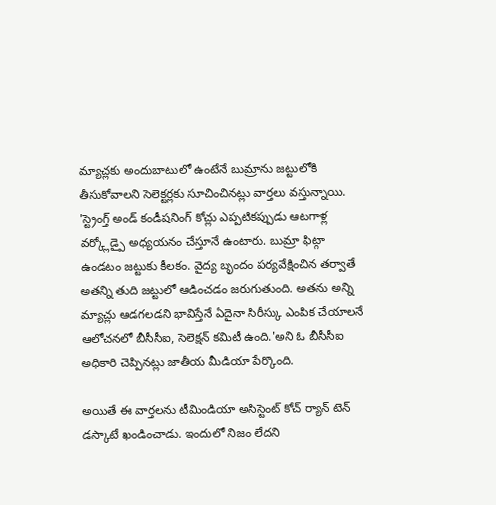మ్యాచ్లకు అందుబాటులో ఉంటేనే బుమ్రాను జట్టులోకి తీసుకోవాలని సెలెక్టర్లకు సూచించినట్లు వార్తలు వస్తున్నాయి.
'స్ట్రెంగ్త్ అండ్ కండీషనింగ్ కోచ్లు ఎప్పటికప్పుడు ఆటగాళ్ల వర్క్లోడ్పై అధ్యయనం చేస్తూనే ఉంటారు. బుమ్రా ఫిట్గా ఉండటం జట్టుకు కీలకం. వైద్య బృందం పర్యవేక్షించిన తర్వాతే అతన్ని తుది జట్టులో ఆడించడం జరుగుతుంది. అతను అన్ని మ్యాచ్లు ఆడగలడని భావిస్తేనే ఏదైనా సిరీస్కు ఎంపిక చేయాలనే ఆలోచనలో బీసీసీఐ, సెలెక్షన్ కమిటీ ఉంది.'అని ఓ బీసీసీఐ అధికారి చెప్పినట్లు జాతీయ మీడియా పేర్కొంది.

అయితే ఈ వార్తలను టీమిండియా అసిస్టెంట్ కోచ్ ర్యాన్ టెన్ డస్కాటే ఖండించాడు. ఇందులో నిజం లేదని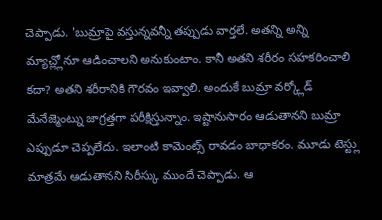చెప్పాడు. 'బుమ్రాపై వస్తున్నవన్నీ తప్పుడు వార్తలే. అతన్ని అన్ని మ్యాచ్ల్లోనూ ఆడించాలని అనుకుంటాం. కానీ అతని శరీరం సహకరించాలి కదా? అతని శరీరానికి గౌరవం ఇవ్వాలి. అందుకే బుమ్రా వర్క్లోడ్ మేనేజ్మెంట్ను జాగ్రత్తగా పరీక్షిస్తున్నాం. ఇష్టానుసారం ఆడుతానని బుమ్రా ఎప్పుడూ చెప్పలేదు. ఇలాంటి కామెంట్స్ రావడం బాధాకరం. మూడు టెస్ట్లు మాత్రమే ఆడుతానని సిరీస్కు ముందే చెప్పాడు. ఆ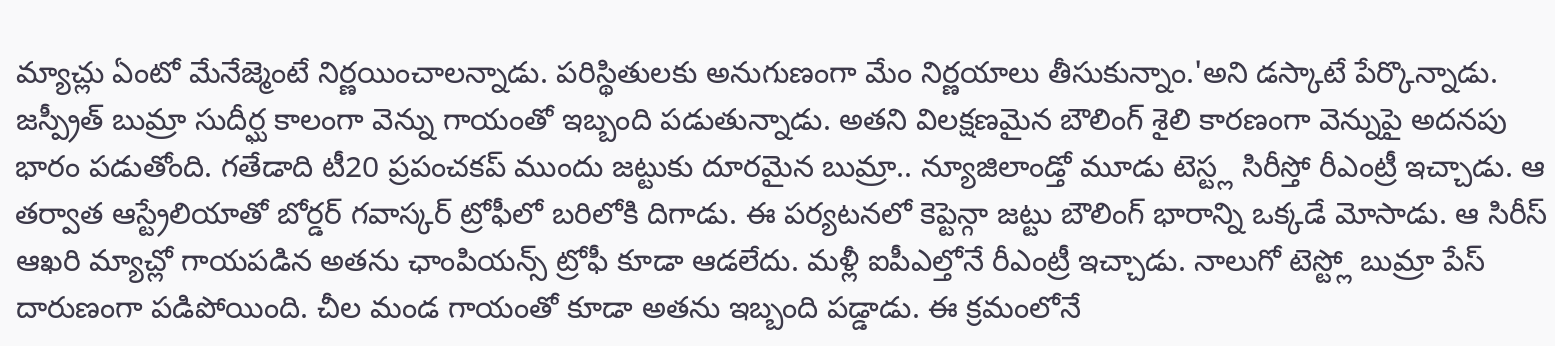మ్యాచ్లు ఏంటో మేనేజ్మెంటే నిర్ణయించాలన్నాడు. పరిస్థితులకు అనుగుణంగా మేం నిర్ణయాలు తీసుకున్నాం.'అని డస్కాటే పేర్కొన్నాడు.
జస్ప్రీత్ బుమ్రా సుదీర్ఘ కాలంగా వెన్ను గాయంతో ఇబ్బంది పడుతున్నాడు. అతని విలక్షణమైన బౌలింగ్ శైలి కారణంగా వెన్నుపై అదనపు భారం పడుతోంది. గతేడాది టీ20 ప్రపంచకప్ ముందు జట్టుకు దూరమైన బుమ్రా.. న్యూజిలాండ్తో మూడు టెస్ట్ల సిరీస్తో రీఎంట్రీ ఇచ్చాడు. ఆ తర్వాత ఆస్ట్రేలియాతో బోర్డర్ గవాస్కర్ ట్రోఫీలో బరిలోకి దిగాడు. ఈ పర్యటనలో కెప్టెన్గా జట్టు బౌలింగ్ భారాన్ని ఒక్కడే మోసాడు. ఆ సిరీస్ ఆఖరి మ్యాచ్లో గాయపడిన అతను ఛాంపియన్స్ ట్రోఫీ కూడా ఆడలేదు. మళ్లీ ఐపీఎల్తోనే రీఎంట్రీ ఇచ్చాడు. నాలుగో టెస్ట్లో బుమ్రా పేస్ దారుణంగా పడిపోయింది. చీల మండ గాయంతో కూడా అతను ఇబ్బంది పడ్డాడు. ఈ క్రమంలోనే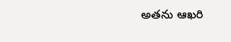అతను ఆఖరి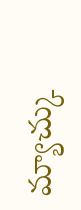మ్యాచ్కు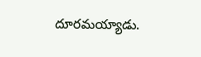దూరమయ్యాడు.